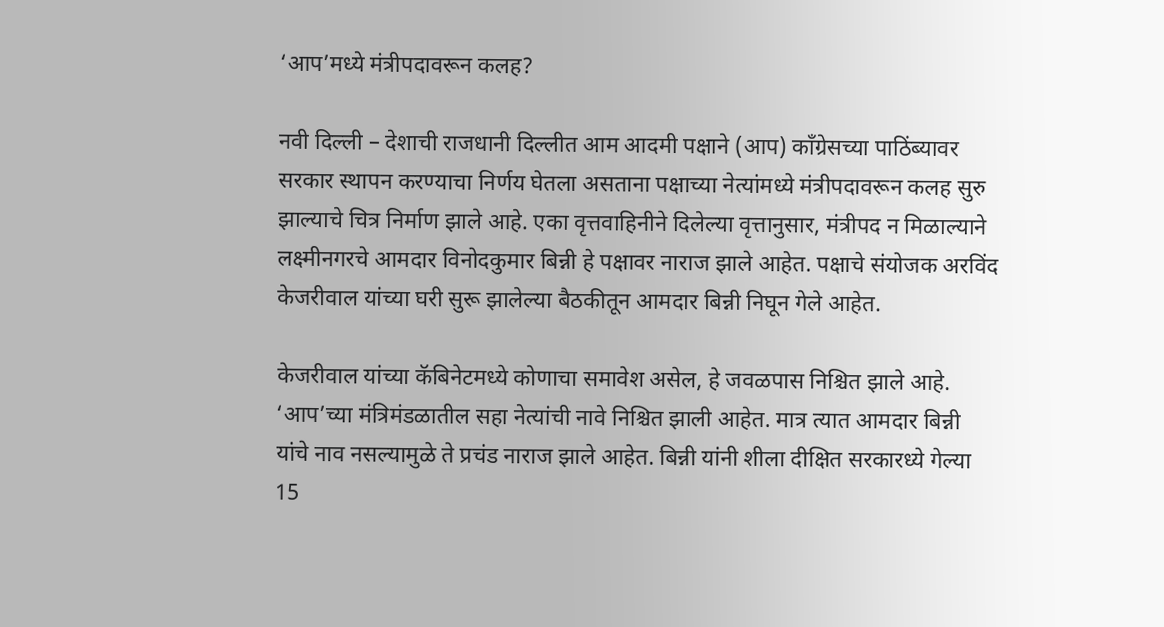‘आप’मध्ये मंत्रीपदावरून कलह?

नवी दिल्ली – देशाची राजधानी दिल्लीत आम आदमी पक्षाने (आप) कॉंग्रेसच्या पाठिंब्यावर सरकार स्‍थापन करण्‍याचा निर्णय घेतला असताना पक्षाच्या नेत्यांमध्ये मंत्रीपदावरून कलह सुरु झाल्याचे चित्र निर्माण झाले आहे. एका वृत्तवाहिनीने दिलेल्या वृत्तानुसार, मंत्रीपद न मिळाल्याने लक्ष्मीनगरचे आमदार विनोदकुमार बिन्नी हे पक्षावर नाराज झाले आहेत. पक्षाचे संयोजक अरविंद केजरीवाल यांच्या घरी सुरू झालेल्या बैठकीतून आमदार बिन्नी निघून गेले आहेत.

केजरीवाल यांच्या कॅबिनेटमध्ये कोणाचा समावेश असेल, हे जवळपास निश्चित झाले आहे. ‘आप’च्या मंत्रिमंडळातील सहा नेत्यांची नावे निश्चित झाली आहेत. मात्र त्यात आमदार बिन्नी यांचे नाव नसल्यामुळे ते प्रचंड नाराज झाले आहेत. बिन्नी यांनी शीला दीक्षित सरकारध्ये गेल्या 15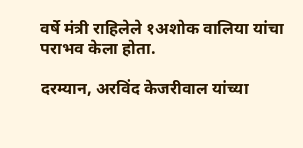वर्षे मंत्री राहिलेले १अशोक वालिया यांचा पराभव केला होता.

दरम्‍यान, अरविंद केजरीवाल यांच्‍या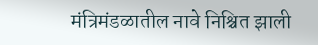मंत्रिमंडळातील नावे निश्चित झाली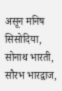असून मनिष सिसोदिया, सोनाथ भारती, सौरभ भारद्वाज,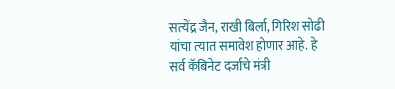सत्‍येंद्र जैन, राखी बिर्ला, गिरिश सोढी यांचा त्‍यात समावेश होणार आहे. हे सर्व कॅबिनेट दर्जाचे मंत्री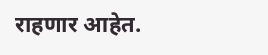राहणार आहेत.